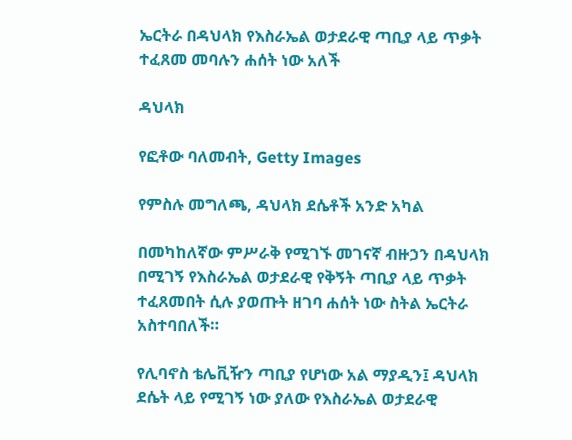ኤርትራ በዳህላክ የእስራኤል ወታደራዊ ጣቢያ ላይ ጥቃት ተፈጸመ መባሉን ሐሰት ነው አለች

ዳህላክ

የፎቶው ባለመብት, Getty Images

የምስሉ መግለጫ, ዳህላክ ደሴቶች አንድ አካል

በመካከለኛው ምሥራቅ የሚገኙ መገናኛ ብዙኃን በዳህላክ በሚገኝ የእስራኤል ወታደራዊ የቅኝት ጣቢያ ላይ ጥቃት ተፈጸመበት ሲሉ ያወጡት ዘገባ ሐሰት ነው ስትል ኤርትራ አስተባበለች።

የሊባኖስ ቴሌቪዥን ጣቢያ የሆነው አል ማያዲን፤ ዳህላክ ደሴት ላይ የሚገኝ ነው ያለው የእስራኤል ወታደራዊ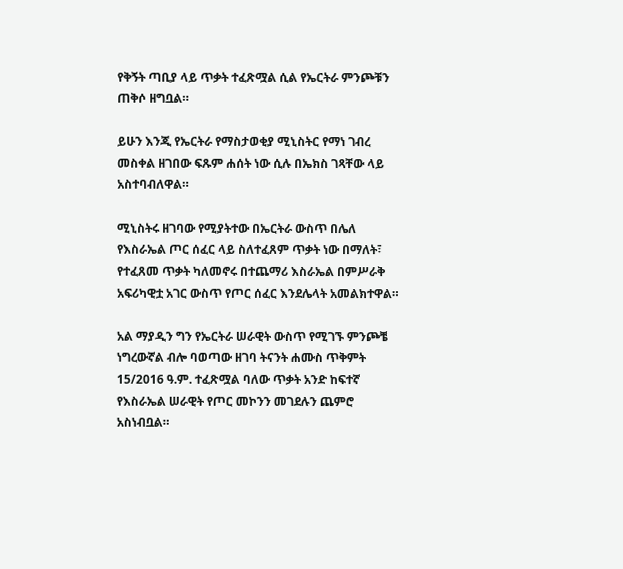የቅኝት ጣቢያ ላይ ጥቃት ተፈጽሟል ሲል የኤርትራ ምንጮቹን ጠቅሶ ዘግቧል።

ይሁን እንጂ የኤርትራ የማስታወቂያ ሚኒስትር የማነ ገብረ መስቀል ዘገበው ፍጹም ሐሰት ነው ሲሉ በኤክስ ገጻቸው ላይ አስተባብለዋል።

ሚኒስትሩ ዘገባው የሚያትተው በኤርትራ ውስጥ በሌለ የእስራኤል ጦር ሰፈር ላይ ስለተፈጸም ጥቃት ነው በማለት፣ የተፈጸመ ጥቃት ካለመኖሩ በተጨማሪ እስራኤል በምሥራቅ አፍሪካዊቷ አገር ውስጥ የጦር ሰፈር እንደሌላት አመልክተዋል።

አል ማያዲን ግን የኤርትራ ሠራዊት ውስጥ የሚገኙ ምንጮቼ ነግረውኛል ብሎ ባወጣው ዘገባ ትናንት ሐሙስ ጥቅምት 15/2016 ዓ.ም. ተፈጽሟል ባለው ጥቃት አንድ ከፍተኛ የእስራኤል ሠራዊት የጦር መኮንን መገደሉን ጨምሮ አስነብቧል።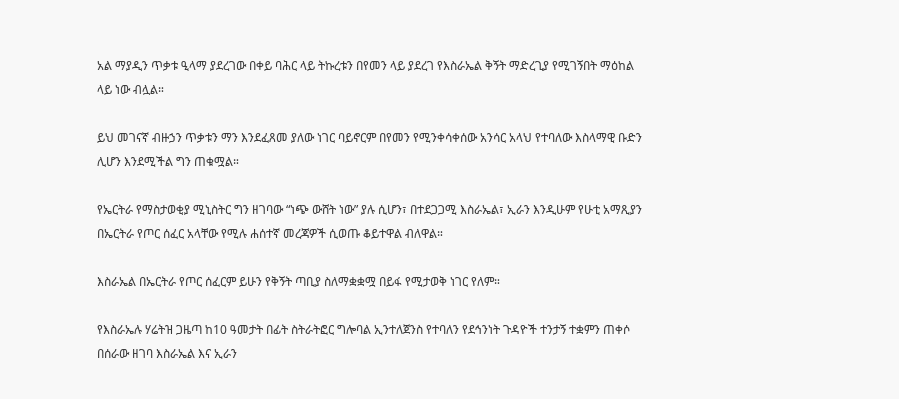አል ማያዲን ጥቃቱ ዒላማ ያደረገው በቀይ ባሕር ላይ ትኩረቱን በየመን ላይ ያደረገ የእስራኤል ቅኝት ማድረጊያ የሚገኝበት ማዕከል ላይ ነው ብሏል።

ይህ መገናኛ ብዙኃን ጥቃቱን ማን እንደፈጸመ ያለው ነገር ባይኖርም በየመን የሚንቀሳቀሰው አንሳር አላህ የተባለው እስላማዊ ቡድን ሊሆን እንደሚችል ግን ጠቁሟል።

የኤርትራ የማስታወቂያ ሚኒስትር ግን ዘገባው “ነጭ ውሸት ነው” ያሉ ሲሆን፣ በተደጋጋሚ እስራኤል፣ ኢራን እንዲሁም የሁቲ አማጺያን በኤርትራ የጦር ሰፈር አላቸው የሚሉ ሐሰተኛ መረጃዎች ሲወጡ ቆይተዋል ብለዋል።

እስራኤል በኤርትራ የጦር ሰፈርም ይሁን የቅኝት ጣቢያ ስለማቋቋሟ በይፋ የሚታወቅ ነገር የለም።

የእስራኤሉ ሃሬትዝ ጋዜጣ ከ10 ዓመታት በፊት ስትራትፎር ግሎባል ኢንተለጀንስ የተባለን የደኅንነት ጉዳዮች ተንታኝ ተቋምን ጠቀሶ በሰራው ዘገባ እስራኤል እና ኢራን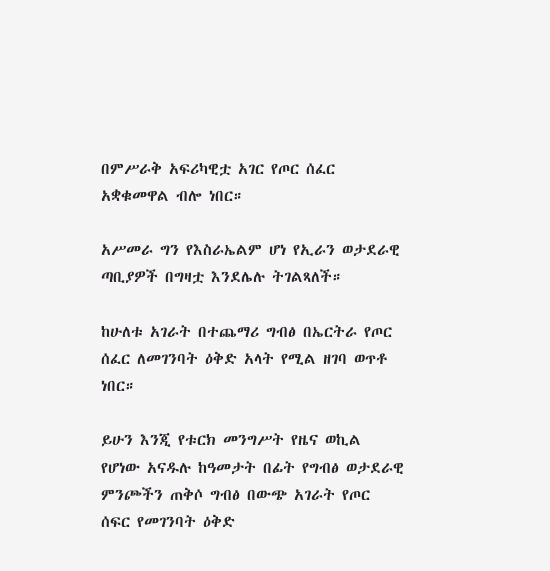በምሥራቅ አፍሪካዊቷ አገር የጦር ሰፈር አቋቁመዋል ብሎ ነበር።

አሥመራ ግን የእስራኤልም ሆነ የኢራን ወታደራዊ ጣቢያዎች በግዛቷ እንደሌሉ ትገልጻለች።

ከሁለቱ አገራት በተጨማሪ ግብፅ በኤርትራ የጦር ሰፈር ለመገንባት ዕቅድ አላት የሚል ዘገባ ወጥቶ ነበር።

ይሁን እንጂ የቱርክ መንግሥት የዜና ወኪል የሆነው አናዱሉ ከዓመታት በፊት የግብፅ ወታደራዊ ምንጮችን ጠቅሶ ግብፅ በውጭ አገራት የጦር ሰፍር የመገንባት ዕቅድ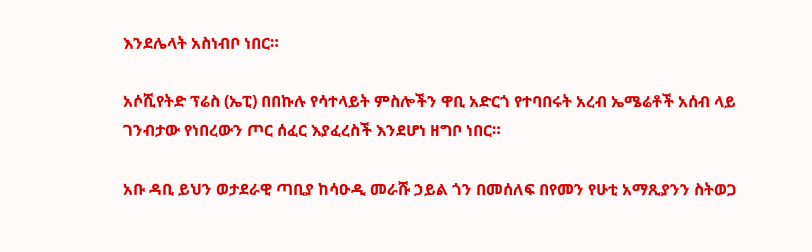እንደሌላት አስነብቦ ነበር።

አሶሺየትድ ፕሬስ (ኤፒ) በበኩሉ የሳተላይት ምስሎችን ዋቢ አድርጎ የተባበሩት አረብ ኤሜሬቶች አሰብ ላይ ገንብታው የነበረውን ጦር ሰፈር እያፈረስች እንደሆነ ዘግቦ ነበር።

አቡ ዳቢ ይህን ወታደራዊ ጣቢያ ከሳዑዲ መራሹ ኃይል ጎን በመሰለፍ በየመን የሁቲ አማጺያንን ስትወጋ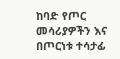ከባድ የጦር መሳሪያዎችን እና በጦርነቱ ተሳታፊ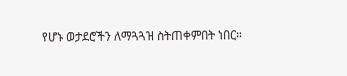የሆኑ ወታደሮችን ለማጓጓዝ ስትጠቀምበት ነበር።